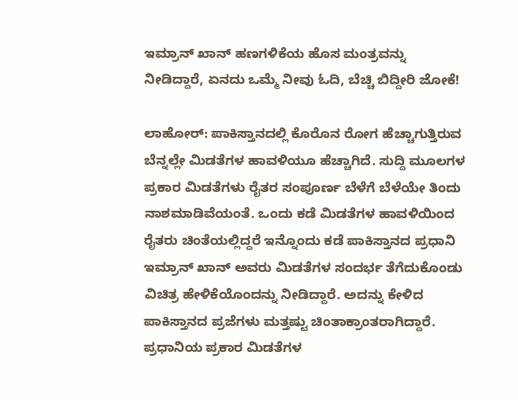ಇಮ್ರಾನ್ ಖಾನ್ ಹಣಗಳಿಕೆಯ ಹೊಸ ಮಂತ್ರವನ್ನು ನೀಡಿದ್ದಾರೆ, ಏನದು ಒಮ್ಮೆ ನೀವು ಓದಿ, ಬೆಚ್ಚಿ ಬಿದ್ದೀರಿ ಜೋಕೆ!

ಲಾಹೋರ್: ಪಾಕಿಸ್ತಾನದಲ್ಲಿ ಕೊರೊನ ರೋಗ ಹೆಚ್ಚಾಗುತ್ತಿರುವ ಬೆನ್ನಲ್ಲೇ ಮಿಡತೆಗಳ ಹಾವಳಿಯೂ ಹೆಚ್ಚಾಗಿದೆ. ಸುದ್ದಿ ಮೂಲಗಳ ಪ್ರಕಾರ ಮಿಡತೆಗಳು ರೈತರ ಸಂಪೂರ್ಣ ಬೆಳೆಗೆ ಬೆಳೆಯೇ ತಿಂದು ನಾಶಮಾಡಿವೆಯಂತೆ. ಒಂದು ಕಡೆ ಮಿಡತೆಗಳ ಹಾವಳಿಯಿಂದ ರೈತರು ಚಿಂತೆಯಲ್ಲಿದ್ದರೆ ಇನ್ನೊಂದು ಕಡೆ ಪಾಕಿಸ್ತಾನದ ಪ್ರಧಾನಿ ಇಮ್ರಾನ್ ಖಾನ್ ಅವರು ಮಿಡತೆಗಳ ಸಂದರ್ಭ ತೆಗೆದುಕೊಂಡು ವಿಚಿತ್ರ ಹೇಳಿಕೆಯೊಂದನ್ನು ನೀಡಿದ್ದಾರೆ. ಅದನ್ನು ಕೇಳಿದ ಪಾಕಿಸ್ತಾನದ ಪ್ರಜೆಗಳು ಮತ್ತಷ್ಟು ಚಿಂತಾಕ್ರಾಂತರಾಗಿದ್ದಾರೆ. ಪ್ರಧಾನಿಯ ಪ್ರಕಾರ ಮಿಡತೆಗಳ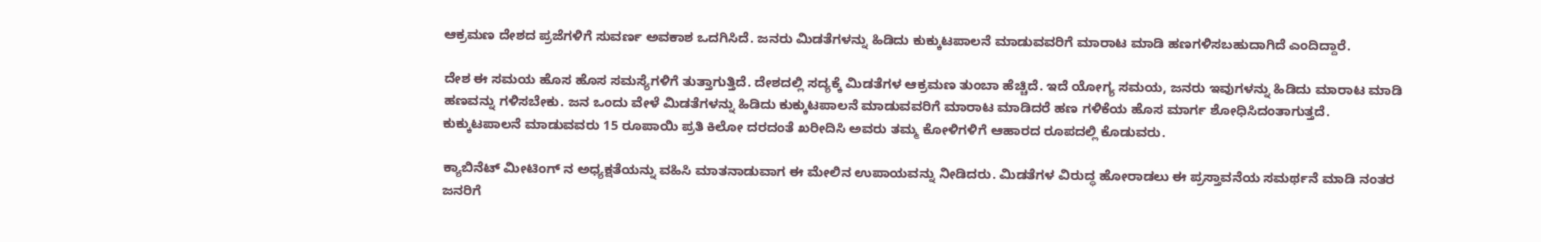ಆಕ್ರಮಣ ದೇಶದ ಪ್ರಜೆಗಳಿಗೆ ಸುವರ್ಣ ಅವಕಾಶ ಒದಗಿಸಿದೆ. ಜನರು ಮಿಡತೆಗಳನ್ನು ಹಿಡಿದು ಕುಕ್ಕುಟಪಾಲನೆ ಮಾಡುವವರಿಗೆ ಮಾರಾಟ ಮಾಡಿ ಹಣಗಳಿಸಬಹುದಾಗಿದೆ ಎಂದಿದ್ದಾರೆ.

ದೇಶ ಈ ಸಮಯ ಹೊಸ ಹೊಸ ಸಮಸ್ಯೆಗಳಿಗೆ ತುತ್ತಾಗುತ್ತಿದೆ. ದೇಶದಲ್ಲಿ ಸದ್ಯಕ್ಕೆ ಮಿಡತೆಗಳ ಆಕ್ರಮಣ ತುಂಬಾ ಹೆಚ್ಚಿದೆ. ಇದೆ ಯೋಗ್ಯ ಸಮಯ, ಜನರು ಇವುಗಳನ್ನು ಹಿಡಿದು ಮಾರಾಟ ಮಾಡಿ ಹಣವನ್ನು ಗಳಿಸಬೇಕು. ಜನ ಒಂದು ವೇಳೆ ಮಿಡತೆಗಳನ್ನು ಹಿಡಿದು ಕುಕ್ಕುಟಪಾಲನೆ ಮಾಡುವವರಿಗೆ ಮಾರಾಟ ಮಾಡಿದರೆ ಹಣ ಗಳಿಕೆಯ ಹೊಸ ಮಾರ್ಗ ಶೋಧಿಸಿದಂತಾಗುತ್ತದೆ. ಕುಕ್ಕುಟಪಾಲನೆ ಮಾಡುವವರು 15 ರೂಪಾಯಿ ಪ್ರತಿ ಕಿಲೋ ದರದಂತೆ ಖರೀದಿಸಿ ಅವರು ತಮ್ಮ ಕೋಳಿಗಳಿಗೆ ಆಹಾರದ ರೂಪದಲ್ಲಿ ಕೊಡುವರು.

ಕ್ಯಾಬಿನೆಟ್ ಮೀಟಿಂಗ್ ನ ಅಧ್ಯಕ್ಷತೆಯನ್ನು ವಹಿಸಿ ಮಾತನಾಡುವಾಗ ಈ ಮೇಲಿನ ಉಪಾಯವನ್ನು ನೀಡಿದರು. ಮಿಡತೆಗಳ ವಿರುದ್ಧ ಹೋರಾಡಲು ಈ ಪ್ರಸ್ತಾವನೆಯ ಸಮರ್ಥನೆ ಮಾಡಿ ನಂತರ ಜನರಿಗೆ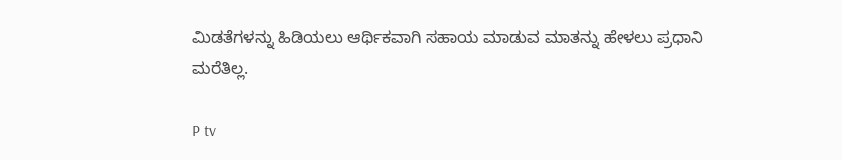ಮಿಡತೆಗಳನ್ನು ಹಿಡಿಯಲು ಆರ್ಥಿಕವಾಗಿ ಸಹಾಯ ಮಾಡುವ ಮಾತನ್ನು ಹೇಳಲು ಪ್ರಧಾನಿ ಮರೆತಿಲ್ಲ.

P tv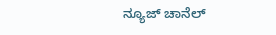ನ್ಯೂಜ್ ಚಾನೆಲ್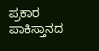ಪ್ರಕಾರ ಪಾಕಿಸ್ತಾನದ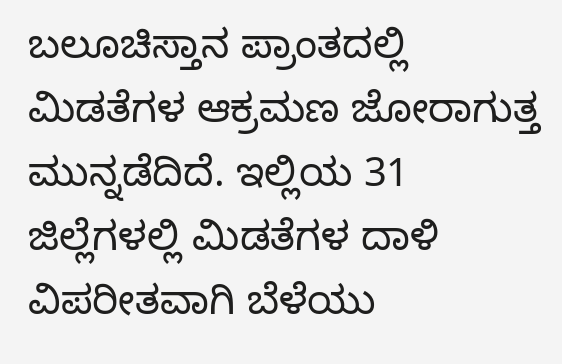ಬಲೂಚಿಸ್ತಾನ ಪ್ರಾಂತದಲ್ಲಿ ಮಿಡತೆಗಳ ಆಕ್ರಮಣ ಜೋರಾಗುತ್ತ ಮುನ್ನಡೆದಿದೆ. ಇಲ್ಲಿಯ 31 ಜಿಲ್ಲೆಗಳಲ್ಲಿ ಮಿಡತೆಗಳ ದಾಳಿ ವಿಪರೀತವಾಗಿ ಬೆಳೆಯು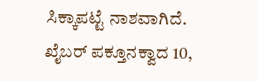ಸಿಕ್ಕಾಪಟ್ಟೆ ನಾಶವಾಗಿದೆ. ಖೈಬರ್ ಪಕ್ತೂನಕ್ವಾದ 10,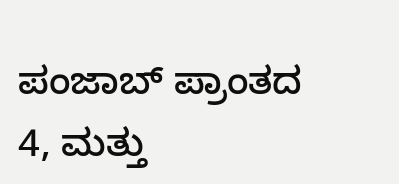ಪಂಜಾಬ್ ಪ್ರಾಂತದ 4, ಮತ್ತು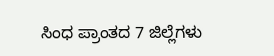ಸಿಂಧ ಪ್ರಾಂತದ 7 ಜಿಲ್ಲೆಗಳು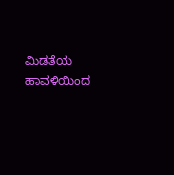ಮಿಡತೆಯ ಹಾವಳಿಯಿಂದ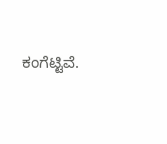ಕಂಗೆಟ್ಟಿವೆ.